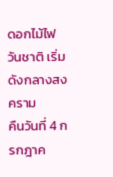ดอกไม้ไฟวันชาติ เริ่มดังกลางสงคราม
คืนวันที่ 4 กรกฎาค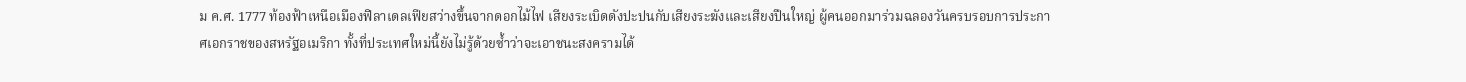ม ค.ศ. 1777 ท้องฟ้าเหนือเมืองฟิลาเดลเฟียสว่างขึ้นจากดอกไม้ไฟ เสียงระเบิดดังปะปนกับเสียงระฆังและเสียงปืนใหญ่ ผู้คนออกมาร่วมฉลองวันครบรอบการประกาศเอกราชของสหรัฐอเมริกา ทั้งที่ประเทศใหม่นี้ยังไม่รู้ด้วยซ้ำว่าจะเอาชนะสงครามได้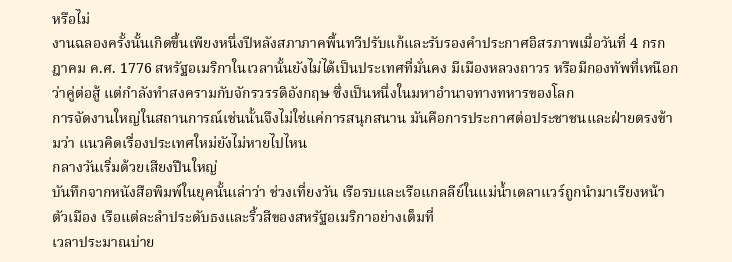หรือไม่
งานฉลองครั้งนั้นเกิดขึ้นเพียงหนึ่งปีหลังสภาภาคพื้นทวีปรับแก้และรับรองคำประกาศอิสรภาพเมื่อวันที่ 4 กรกฎาคม ค.ศ. 1776 สหรัฐอเมริกาในเวลานั้นยังไม่ได้เป็นประเทศที่มั่นคง มีเมืองหลวงถาวร หรือมีกองทัพที่เหนือกว่าคู่ต่อสู้ แต่กำลังทำสงครามกับจักรวรรดิอังกฤษ ซึ่งเป็นหนึ่งในมหาอำนาจทางทหารของโลก
การจัดงานใหญ่ในสถานการณ์เช่นนั้นจึงไม่ใช่แค่การสนุกสนาน มันคือการประกาศต่อประชาชนและฝ่ายตรงข้ามว่า แนวคิดเรื่องประเทศใหม่ยังไม่หายไปไหน
กลางวันเริ่มด้วยเสียงปืนใหญ่
บันทึกจากหนังสือพิมพ์ในยุคนั้นเล่าว่า ช่วงเที่ยงวัน เรือรบและเรือแกลลีย์ในแม่น้ำเดลาแวร์ถูกนำมาเรียงหน้าตัวเมือง เรือแต่ละลำประดับธงและริ้วสีของสหรัฐอเมริกาอย่างเต็มที่
เวลาประมาณบ่าย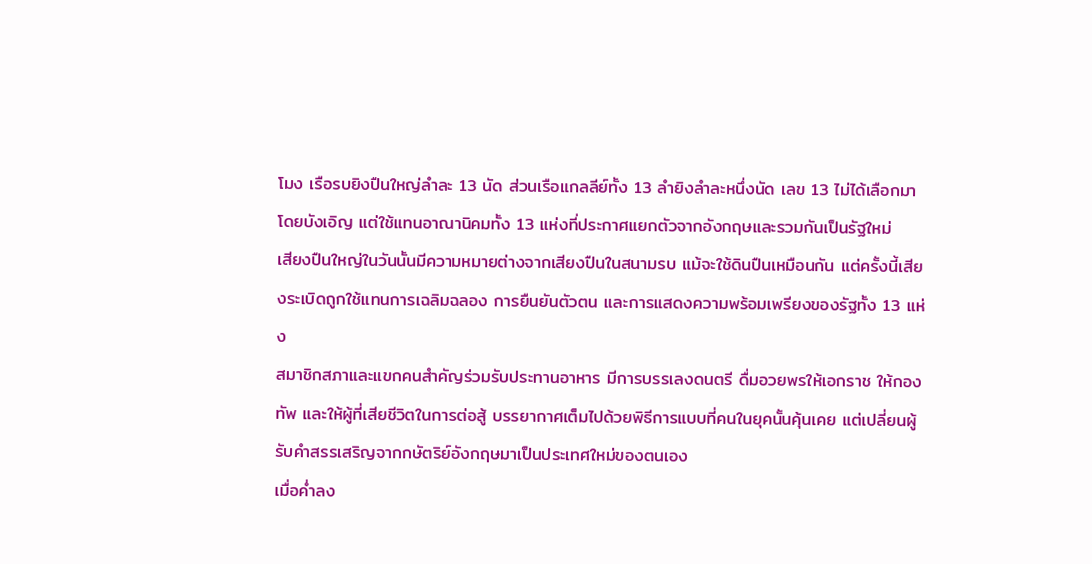โมง เรือรบยิงปืนใหญ่ลำละ 13 นัด ส่วนเรือแกลลีย์ทั้ง 13 ลำยิงลำละหนึ่งนัด เลข 13 ไม่ได้เลือกมาโดยบังเอิญ แต่ใช้แทนอาณานิคมทั้ง 13 แห่งที่ประกาศแยกตัวจากอังกฤษและรวมกันเป็นรัฐใหม่
เสียงปืนใหญ่ในวันนั้นมีความหมายต่างจากเสียงปืนในสนามรบ แม้จะใช้ดินปืนเหมือนกัน แต่ครั้งนี้เสียงระเบิดถูกใช้แทนการเฉลิมฉลอง การยืนยันตัวตน และการแสดงความพร้อมเพรียงของรัฐทั้ง 13 แห่ง
สมาชิกสภาและแขกคนสำคัญร่วมรับประทานอาหาร มีการบรรเลงดนตรี ดื่มอวยพรให้เอกราช ให้กองทัพ และให้ผู้ที่เสียชีวิตในการต่อสู้ บรรยากาศเต็มไปด้วยพิธีการแบบที่คนในยุคนั้นคุ้นเคย แต่เปลี่ยนผู้รับคำสรรเสริญจากกษัตริย์อังกฤษมาเป็นประเทศใหม่ของตนเอง
เมื่อค่ำลง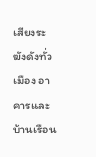เสียงระฆังดังทั่วเมือง อาคารและบ้านเรือน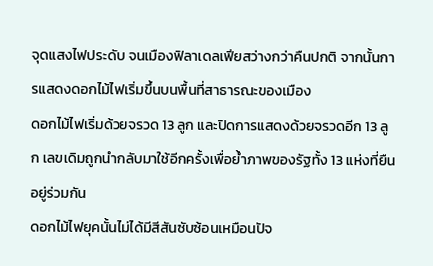จุดแสงไฟประดับ จนเมืองฟิลาเดลเฟียสว่างกว่าคืนปกติ จากนั้นการแสดงดอกไม้ไฟเริ่มขึ้นบนพื้นที่สาธารณะของเมือง
ดอกไม้ไฟเริ่มด้วยจรวด 13 ลูก และปิดการแสดงด้วยจรวดอีก 13 ลูก เลขเดิมถูกนำกลับมาใช้อีกครั้งเพื่อย้ำภาพของรัฐทั้ง 13 แห่งที่ยืนอยู่ร่วมกัน
ดอกไม้ไฟยุคนั้นไม่ได้มีสีสันซับซ้อนเหมือนปัจ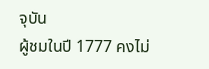จุบัน
ผู้ชมในปี 1777 คงไม่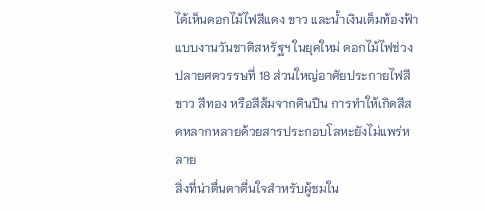ได้เห็นดอกไม้ไฟสีแดง ขาว และน้ำเงินเต็มท้องฟ้าแบบงานวันชาติสหรัฐฯ ในยุคใหม่ ดอกไม้ไฟช่วงปลายศตวรรษที่ 18 ส่วนใหญ่อาศัยประกายไฟสีขาว สีทอง หรือสีส้มจากดินปืน การทำให้เกิดสีสดหลากหลายด้วยสารประกอบโลหะยังไม่แพร่หลาย
สิ่งที่น่าตื่นตาตื่นใจสำหรับผู้ชมใน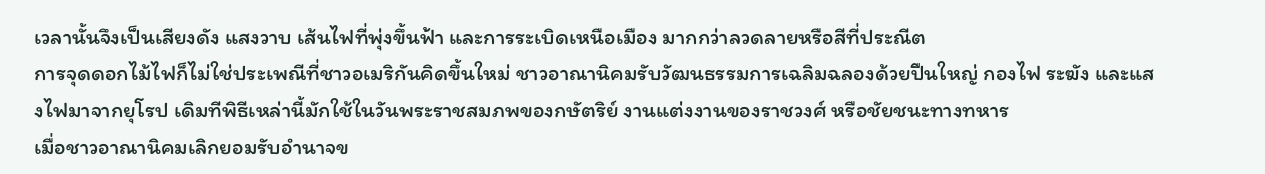เวลานั้นจึงเป็นเสียงดัง แสงวาบ เส้นไฟที่พุ่งขึ้นฟ้า และการระเบิดเหนือเมือง มากกว่าลวดลายหรือสีที่ประณีต
การจุดดอกไม้ไฟก็ไม่ใช่ประเพณีที่ชาวอเมริกันคิดขึ้นใหม่ ชาวอาณานิคมรับวัฒนธรรมการเฉลิมฉลองด้วยปืนใหญ่ กองไฟ ระฆัง และแสงไฟมาจากยุโรป เดิมทีพิธีเหล่านี้มักใช้ในวันพระราชสมภพของกษัตริย์ งานแต่งงานของราชวงศ์ หรือชัยชนะทางทหาร
เมื่อชาวอาณานิคมเลิกยอมรับอำนาจข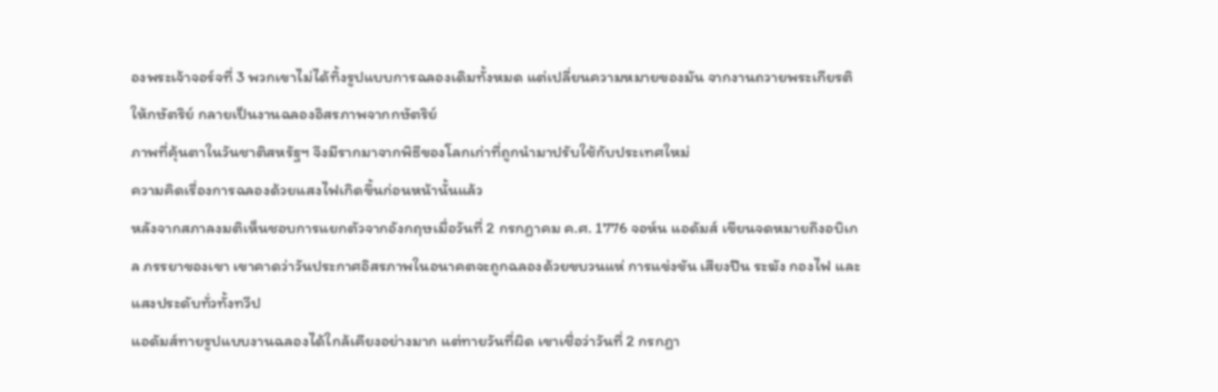องพระเจ้าจอร์จที่ 3 พวกเขาไม่ได้ทิ้งรูปแบบการฉลองเดิมทั้งหมด แต่เปลี่ยนความหมายของมัน จากงานถวายพระเกียรติให้กษัตริย์ กลายเป็นงานฉลองอิสรภาพจากกษัตริย์
ภาพที่คุ้นตาในวันชาติสหรัฐฯ จึงมีรากมาจากพิธีของโลกเก่าที่ถูกนำมาปรับใช้กับประเทศใหม่
ความคิดเรื่องการฉลองด้วยแสงไฟเกิดขึ้นก่อนหน้านั้นแล้ว
หลังจากสภาลงมติเห็นชอบการแยกตัวจากอังกฤษเมื่อวันที่ 2 กรกฎาคม ค.ศ. 1776 จอห์น แอดัมส์ เขียนจดหมายถึงอบิเกล ภรรยาของเขา เขาคาดว่าวันประกาศอิสรภาพในอนาคตจะถูกฉลองด้วยขบวนแห่ การแข่งขัน เสียงปืน ระฆัง กองไฟ และแสงประดับทั่วทั้งทวีป
แอดัมส์ทายรูปแบบงานฉลองได้ใกล้เคียงอย่างมาก แต่ทายวันที่ผิด เขาเชื่อว่าวันที่ 2 กรกฎา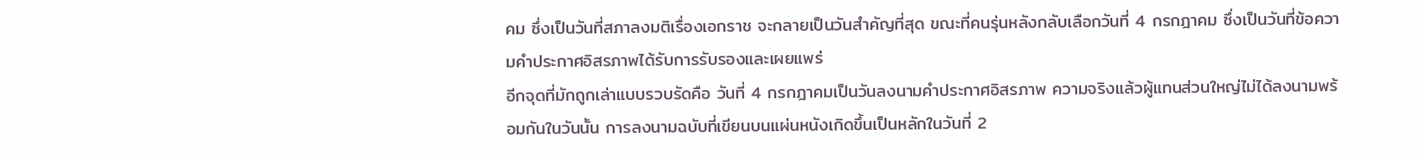คม ซึ่งเป็นวันที่สภาลงมติเรื่องเอกราช จะกลายเป็นวันสำคัญที่สุด ขณะที่คนรุ่นหลังกลับเลือกวันที่ 4 กรกฎาคม ซึ่งเป็นวันที่ข้อความคำประกาศอิสรภาพได้รับการรับรองและเผยแพร่
อีกจุดที่มักถูกเล่าแบบรวบรัดคือ วันที่ 4 กรกฎาคมเป็นวันลงนามคำประกาศอิสรภาพ ความจริงแล้วผู้แทนส่วนใหญ่ไม่ได้ลงนามพร้อมกันในวันนั้น การลงนามฉบับที่เขียนบนแผ่นหนังเกิดขึ้นเป็นหลักในวันที่ 2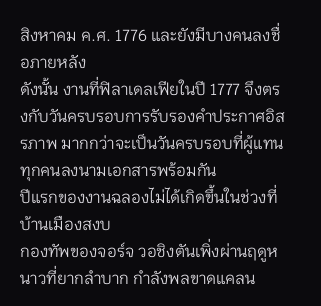สิงหาคม ค.ศ. 1776 และยังมีบางคนลงชื่อภายหลัง
ดังนั้น งานที่ฟิลาเดลเฟียในปี 1777 จึงตรงกับวันครบรอบการรับรองคำประกาศอิสรภาพ มากกว่าจะเป็นวันครบรอบที่ผู้แทนทุกคนลงนามเอกสารพร้อมกัน
ปีแรกของงานฉลองไม่ได้เกิดขึ้นในช่วงที่บ้านเมืองสงบ
กองทัพของจอร์จ วอชิงตันเพิ่งผ่านฤดูหนาวที่ยากลำบาก กำลังพลขาดแคลน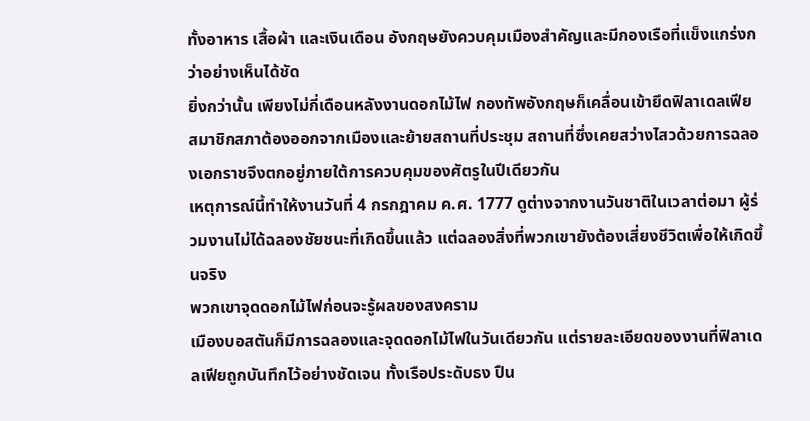ทั้งอาหาร เสื้อผ้า และเงินเดือน อังกฤษยังควบคุมเมืองสำคัญและมีกองเรือที่แข็งแกร่งกว่าอย่างเห็นได้ชัด
ยิ่งกว่านั้น เพียงไม่กี่เดือนหลังงานดอกไม้ไฟ กองทัพอังกฤษก็เคลื่อนเข้ายึดฟิลาเดลเฟีย สมาชิกสภาต้องออกจากเมืองและย้ายสถานที่ประชุม สถานที่ซึ่งเคยสว่างไสวด้วยการฉลองเอกราชจึงตกอยู่ภายใต้การควบคุมของศัตรูในปีเดียวกัน
เหตุการณ์นี้ทำให้งานวันที่ 4 กรกฎาคม ค.ศ. 1777 ดูต่างจากงานวันชาติในเวลาต่อมา ผู้ร่วมงานไม่ได้ฉลองชัยชนะที่เกิดขึ้นแล้ว แต่ฉลองสิ่งที่พวกเขายังต้องเสี่ยงชีวิตเพื่อให้เกิดขึ้นจริง
พวกเขาจุดดอกไม้ไฟก่อนจะรู้ผลของสงคราม
เมืองบอสตันก็มีการฉลองและจุดดอกไม้ไฟในวันเดียวกัน แต่รายละเอียดของงานที่ฟิลาเดลเฟียถูกบันทึกไว้อย่างชัดเจน ทั้งเรือประดับธง ปืน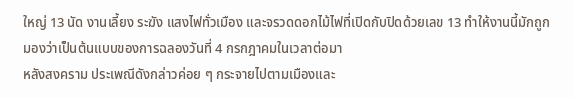ใหญ่ 13 นัด งานเลี้ยง ระฆัง แสงไฟทั่วเมือง และจรวดดอกไม้ไฟที่เปิดกับปิดด้วยเลข 13 ทำให้งานนี้มักถูกมองว่าเป็นต้นแบบของการฉลองวันที่ 4 กรกฎาคมในเวลาต่อมา
หลังสงคราม ประเพณีดังกล่าวค่อย ๆ กระจายไปตามเมืองและ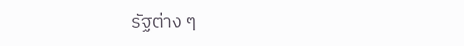รัฐต่าง ๆ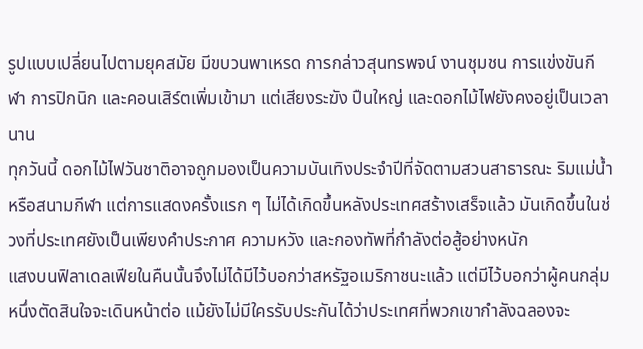รูปแบบเปลี่ยนไปตามยุคสมัย มีขบวนพาเหรด การกล่าวสุนทรพจน์ งานชุมชน การแข่งขันกีฬา การปิกนิก และคอนเสิร์ตเพิ่มเข้ามา แต่เสียงระฆัง ปืนใหญ่ และดอกไม้ไฟยังคงอยู่เป็นเวลานาน
ทุกวันนี้ ดอกไม้ไฟวันชาติอาจถูกมองเป็นความบันเทิงประจำปีที่จัดตามสวนสาธารณะ ริมแม่น้ำ หรือสนามกีฬา แต่การแสดงครั้งแรก ๆ ไม่ได้เกิดขึ้นหลังประเทศสร้างเสร็จแล้ว มันเกิดขึ้นในช่วงที่ประเทศยังเป็นเพียงคำประกาศ ความหวัง และกองทัพที่กำลังต่อสู้อย่างหนัก
แสงบนฟิลาเดลเฟียในคืนนั้นจึงไม่ได้มีไว้บอกว่าสหรัฐอเมริกาชนะแล้ว แต่มีไว้บอกว่าผู้คนกลุ่มหนึ่งตัดสินใจจะเดินหน้าต่อ แม้ยังไม่มีใครรับประกันได้ว่าประเทศที่พวกเขากำลังฉลองจะ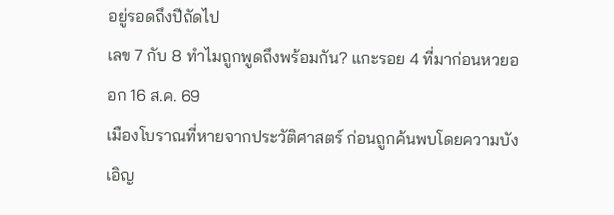อยู่รอดถึงปีถัดไป
เลข 7 กับ 8 ทำไมถูกพูดถึงพร้อมกัน? แกะรอย 4 ที่มาก่อนหวยออก 16 ส.ค. 69
เมืองโบราณที่หายจากประวัติศาสตร์ ก่อนถูกค้นพบโดยความบังเอิญ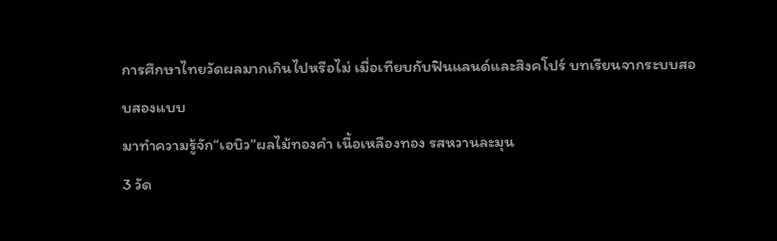การศึกษาไทยวัดผลมากเกินไปหรือไม่ เมื่อเทียบกับฟินแลนด์และสิงคโปร์ บทเรียนจากระบบสอบสองแบบ
มาทำความรู้จัก“เอบิว”ผลไม้ทองคำ เนื้อเหลืองทอง รสหวานละมุน
3 วัด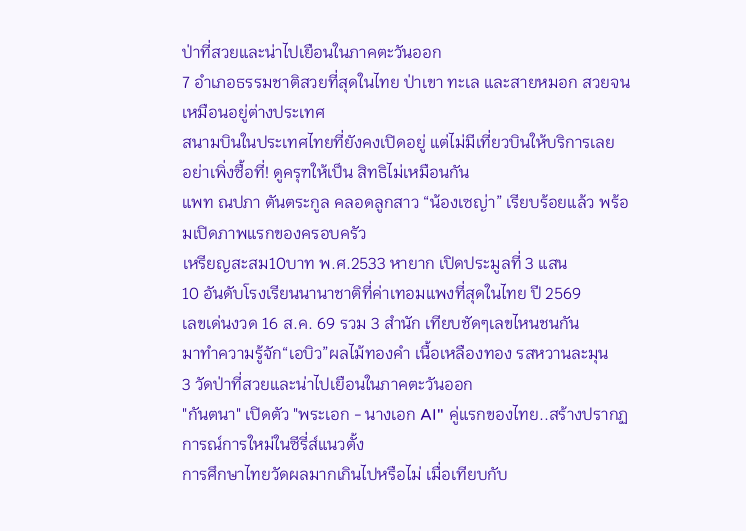ป่าที่สวยและน่าไปเยือนในภาคตะวันออก
7 อำเภอธรรมชาติสวยที่สุดในไทย ป่าเขา ทะเล และสายหมอก สวยจนเหมือนอยู่ต่างประเทศ
สนามบินในประเทศไทยที่ยังคงเปิดอยู่ แต่ไม่มีเที่ยวบินให้บริการเลย
อย่าเพิ่งซื้อที่! ดูครุฑให้เป็น สิทธิไม่เหมือนกัน
แพท ณปภา ตันตระกูล คลอดลูกสาว “น้องเซญ่า” เรียบร้อยแล้ว พร้อมเปิดภาพแรกของครอบครัว
เหรียญสะสม10บาท พ.ศ.2533 หายาก เปิดประมูลที่ 3 แสน
10 อันดับโรงเรียนนานาชาติที่ค่าเทอมแพงที่สุดในไทย ปี 2569
เลขเด่นงวด 16 ส.ค. 69 รวม 3 สำนัก เทียบชัดๆเลขไหนชนกัน
มาทำความรู้จัก“เอบิว”ผลไม้ทองคำ เนื้อเหลืองทอง รสหวานละมุน
3 วัดป่าที่สวยและน่าไปเยือนในภาคตะวันออก
"กันตนา" เปิดตัว "พระเอก - นางเอก AI" คู่แรกของไทย..สร้างปรากฏการณ์การใหม่ในซีรี่ส์แนวตั้ง
การศึกษาไทยวัดผลมากเกินไปหรือไม่ เมื่อเทียบกับ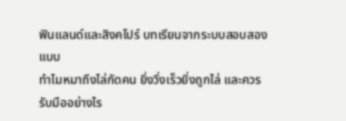ฟินแลนด์และสิงคโปร์ บทเรียนจากระบบสอบสองแบบ
ทำไมหมาถึงไล่กัดคน ยิ่งวิ่งเร็วยิ่งถูกไล่ และควรรับมืออย่างไร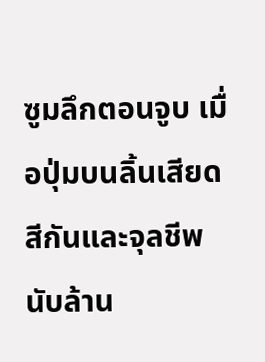ซูมลึกตอนจูบ เมื่อปุ่มบนลิ้นเสียดสีกันและจุลชีพนับล้าน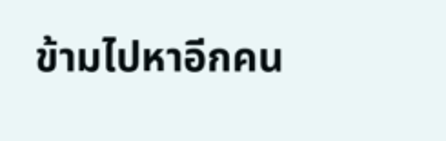ข้ามไปหาอีกคน